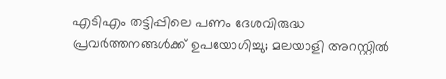എടിഎം തട്ടിപ്പിലെ പണം ദേശവിരുദ്ധ പ്രവർത്തനങ്ങൾക്ക് ഉപയോഗിച്ചു; മലയാളി അറസ്റ്റിൽ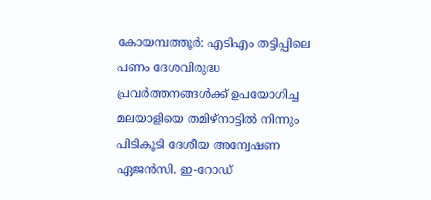കോയമ്പത്തൂർ: എടിഎം തട്ടിപ്പിലെ പണം ദേശവിരുദ്ധ പ്രവർത്തനങ്ങൾക്ക് ഉപയോഗിച്ച മലയാളിയെ തമിഴ്‌നാട്ടിൽ നിന്നും പിടികൂടി ദേശീയ അന്വേഷണ ഏജൻസി. ഇ-റോഡ്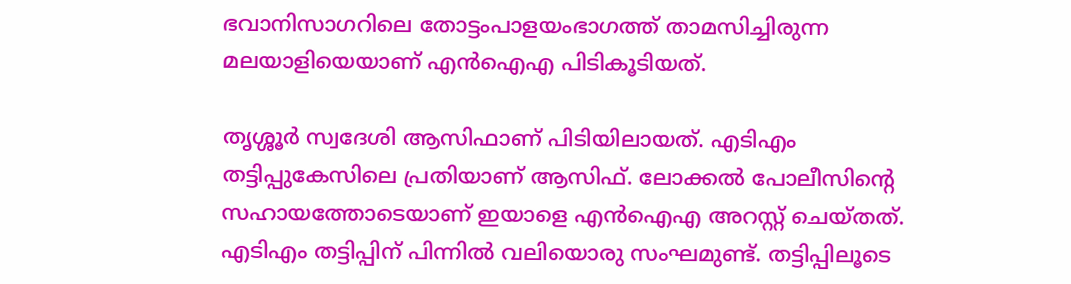ഭവാനിസാഗറിലെ തോട്ടംപാളയംഭാഗത്ത് താമസിച്ചിരുന്ന മലയാളിയെയാണ് എൻഐഎ പിടികൂടിയത്.

തൃശ്ശൂർ സ്വദേശി ആസിഫാണ് പിടിയിലായത്. എടിഎം തട്ടിപ്പുകേസിലെ പ്രതിയാണ് ആസിഫ്. ലോക്കൽ പോലീസിന്റെ സഹായത്തോടെയാണ് ഇയാളെ എൻഐഎ അറസ്റ്റ് ചെയ്തത്. എടിഎം തട്ടിപ്പിന് പിന്നിൽ വലിയൊരു സംഘമുണ്ട്. തട്ടിപ്പിലൂടെ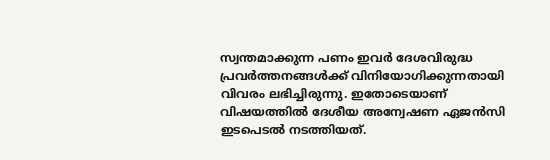സ്വന്തമാക്കുന്ന പണം ഇവർ ദേശവിരുദ്ധ പ്രവർത്തനങ്ങൾക്ക് വിനിയോഗിക്കുന്നതായി വിവരം ലഭിച്ചിരുന്നു. ഇതോടെയാണ് വിഷയത്തിൽ ദേശീയ അന്വേഷണ ഏജൻസി ഇടപെടൽ നടത്തിയത്.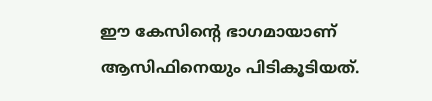ഈ കേസിന്റെ ഭാഗമായാണ് ആസിഫിനെയും പിടികൂടിയത്.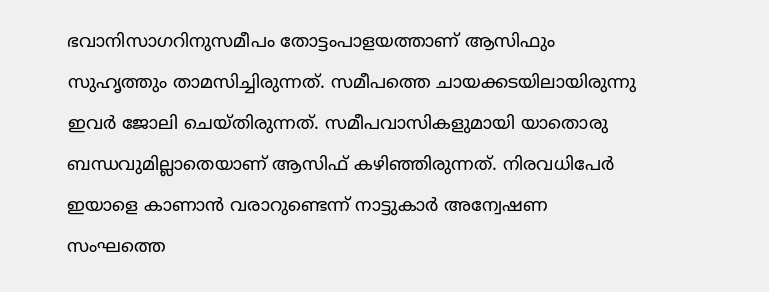ഭവാനിസാഗറിനുസമീപം തോട്ടംപാളയത്താണ് ആസിഫും സുഹൃത്തും താമസിച്ചിരുന്നത്. സമീപത്തെ ചായക്കടയിലായിരുന്നു ഇവർ ജോലി ചെയ്തിരുന്നത്. സമീപവാസികളുമായി യാതൊരു ബന്ധവുമില്ലാതെയാണ് ആസിഫ് കഴിഞ്ഞിരുന്നത്. നിരവധിപേർ ഇയാളെ കാണാൻ വരാറുണ്ടെന്ന് നാട്ടുകാർ അന്വേഷണ സംഘത്തെ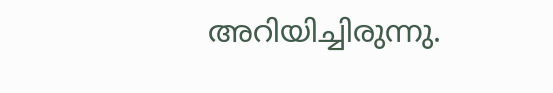അറിയിച്ചിരുന്നു.